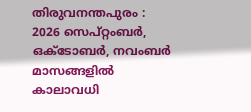തിരുവനന്തപുരം : 2026 സെപ്റ്റംബര്‍, ഒക്ടോബര്‍, നവംബര്‍ മാസങ്ങളില്‍ കാലാവധി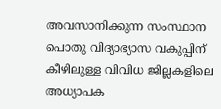അവസാനിക്കുന്ന സംസ്ഥാന പൊതു വിദ്യാഭ്യാസ വകുപ്പിന് കീഴിലുള്ള വിവിധ ജില്ലകളിലെ അധ്യാപക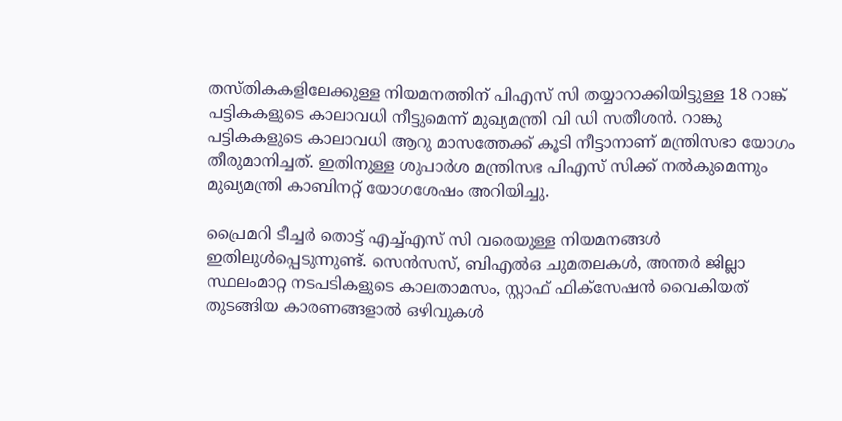തസ്തികകളിലേക്കുള്ള നിയമനത്തിന് പിഎസ് സി തയ്യാറാക്കിയിട്ടുള്ള 18 റാങ്ക് പട്ടികകളുടെ കാലാവധി നീട്ടുമെന്ന് മുഖ്യമന്ത്രി വി ഡി സതീശന്‍. റാങ്കു പട്ടികകളുടെ കാലാവധി ആറു മാസത്തേക്ക് കൂടി നീട്ടാനാണ് മന്ത്രിസഭാ യോഗം തീരുമാനിച്ചത്. ഇതിനുള്ള ശുപാര്‍ശ മന്ത്രിസഭ പിഎസ് സിക്ക് നല്‍കുമെന്നും മുഖ്യമന്ത്രി കാബിനറ്റ് യോഗശേഷം അറിയിച്ചു.

പ്രൈമറി ടീച്ചര്‍ തൊട്ട് എച്ച്എസ് സി വരെയുള്ള നിയമനങ്ങള്‍ ഇതിലുള്‍പ്പെടുന്നുണ്ട്. സെന്‍സസ്, ബിഎല്‍ഒ ചുമതലകള്‍, അന്തര്‍ ജില്ലാ സ്ഥലംമാറ്റ നടപടികളുടെ കാലതാമസം, സ്റ്റാഫ് ഫിക്‌സേഷന്‍ വൈകിയത് തുടങ്ങിയ കാരണങ്ങളാല്‍ ഒഴിവുകള്‍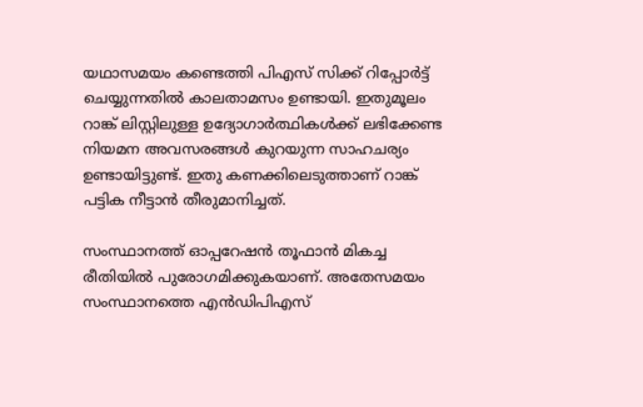യഥാസമയം കണ്ടെത്തി പിഎസ് സിക്ക് റിപ്പോര്‍ട്ട് ചെയ്യുന്നതില്‍ കാലതാമസം ഉണ്ടായി. ഇതുമൂലം റാങ്ക് ലിസ്റ്റിലുള്ള ഉദ്യോഗാര്‍ത്ഥികള്‍ക്ക് ലഭിക്കേണ്ട നിയമന അവസരങ്ങള്‍ കുറയുന്ന സാഹചര്യം ഉണ്ടായിട്ടുണ്ട്. ഇതു കണക്കിലെടുത്താണ് റാങ്ക് പട്ടിക നീട്ടാന്‍ തീരുമാനിച്ചത്.

സംസ്ഥാനത്ത് ഓപ്പറേഷന്‍ തൂഫാന്‍ മികച്ച രീതിയില്‍ പുരോഗമിക്കുകയാണ്. അതേസമയം സംസ്ഥാനത്തെ എന്‍ഡിപിഎസ്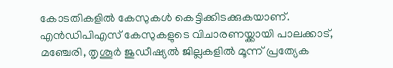കോടതികളില്‍ കേസുകള്‍ കെട്ടിക്കിടക്കുകയാണ്. എന്‍ഡിപിഎസ് കേസുകളുടെ വിചാരണയ്ക്കായി പാലക്കാട്, മഞ്ചേരി, തൃശൂര്‍ ജുഡീഷ്യല്‍ ജില്ലകളില്‍ മൂന്ന് പ്രത്യേക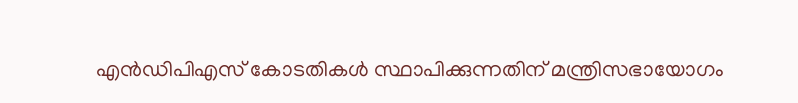എന്‍ഡിപിഎസ് കോടതികള്‍ സ്ഥാപിക്കുന്നതിന് മന്ത്രിസഭായോഗം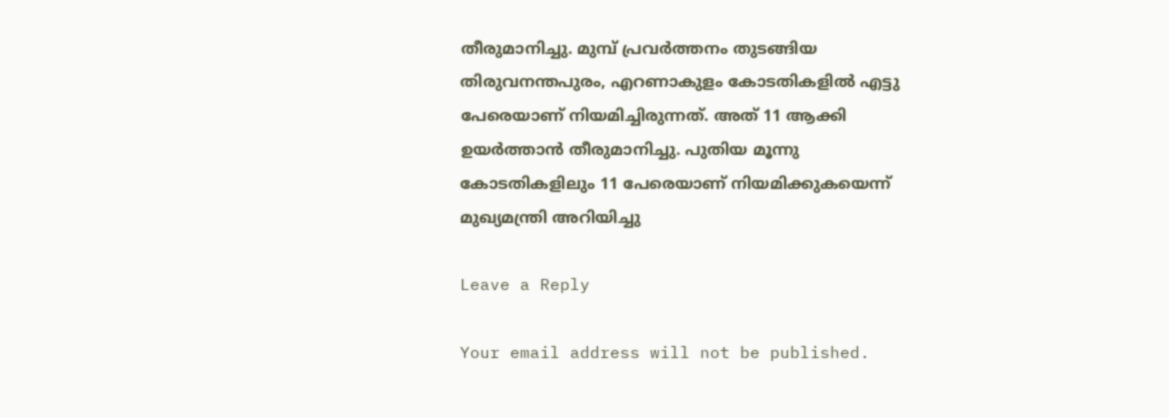തീരുമാനിച്ചു. മുമ്പ് പ്രവര്‍ത്തനം തുടങ്ങിയ തിരുവനന്തപുരം, എറണാകുളം കോടതികളില്‍ എട്ടു പേരെയാണ് നിയമിച്ചിരുന്നത്. അത് 11 ആക്കി ഉയര്‍ത്താന്‍ തീരുമാനിച്ചു. പുതിയ മൂന്നു കോടതികളിലും 11 പേരെയാണ് നിയമിക്കുകയെന്ന് മുഖ്യമന്ത്രി അറിയിച്ചു

Leave a Reply

Your email address will not be published.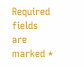Required fields are marked *